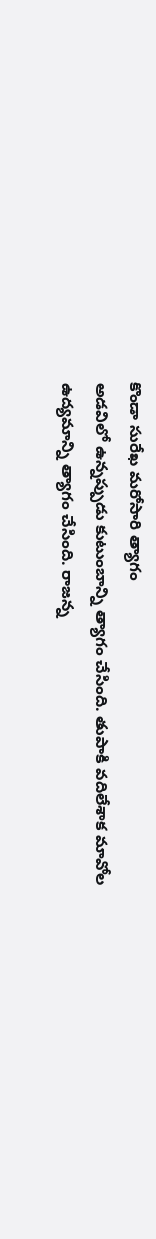కొండా సురేఖ మరోసారి త్యాగం
అడవిలో ఉన్నప్పుడు కుటుంబాన్ని త్యాగం చేసింది. తుపాకి వదిలేశాక మావోల
ఉద్యమాన్ని త్యాగం చేసింది. రాజన్న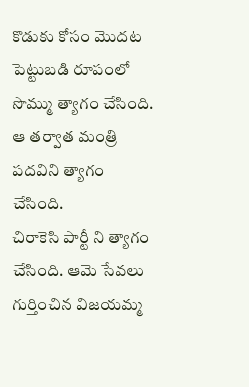కొడుకు కోసం మొదట పెట్టుబడి రూపంలో
సొమ్ము త్యాగం చేసింది. ఆ తర్వాత మంత్రి పదవిని త్యాగం చేసింది.
చిరాకెసి పార్టీ ని త్యాగం చేసింది. ఆమె సేవలు గుర్తించిన విజయమ్మ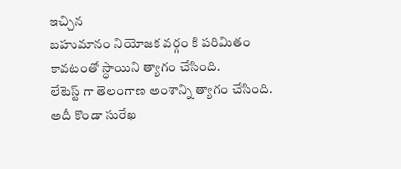ఇచ్చిన
బహుమానం నియోజక వర్గం కి పరిమితం కావటంతో స్ధాయిని త్యాగం చేసింది.
లేటెస్ట్ గా తెలంగాణ అంశాన్ని త్యాగం చేసింది. అదీ కొండా సురేఖ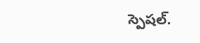స్పెషల్.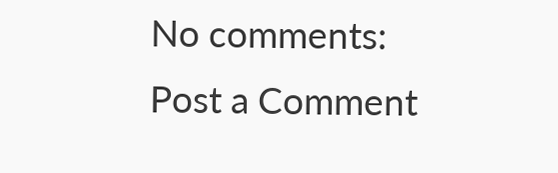No comments:
Post a Comment